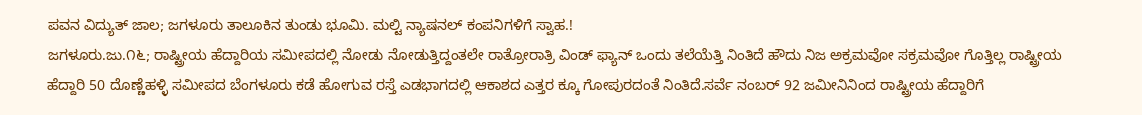ಪವನ ವಿದ್ಯುತ್ ಜಾಲ; ಜಗಳೂರು ತಾಲೂಕಿನ ತುಂಡು ಭೂಮಿ. ಮಲ್ಟಿ ನ್ಯಾಷನಲ್ ಕಂಪನಿಗಳಿಗೆ ಸ್ವಾಹ.!
ಜಗಳೂರು.ಜು.೧೬; ರಾಷ್ಟ್ರೀಯ ಹೆದ್ದಾರಿಯ ಸಮೀಪದಲ್ಲಿ ನೋಡು ನೋಡುತ್ತಿದ್ದಂತಲೇ ರಾತ್ರೋರಾತ್ರಿ ವಿಂಡ್ ಫ್ಯಾನ್ ಒಂದು ತಲೆಯೆತ್ತಿ ನಿಂತಿದೆ ಹೌದು ನಿಜ ಅಕ್ರಮವೋ ಸಕ್ರಮವೋ ಗೊತ್ತಿಲ್ಲ ರಾಷ್ಟ್ರೀಯ ಹೆದ್ದಾರಿ 50 ದೊಣ್ಣೆಹಳ್ಳಿ ಸಮೀಪದ ಬೆಂಗಳೂರು ಕಡೆ ಹೋಗುವ ರಸ್ತೆ ಎಡಭಾಗದಲ್ಲಿ ಆಕಾಶದ ಎತ್ತರ ಕ್ಕೂ ಗೋಪುರದಂತೆ ನಿಂತಿದೆ.ಸರ್ವೆ ನಂಬರ್ 92 ಜಮೀನಿನಿಂದ ರಾಷ್ಟ್ರೀಯ ಹೆದ್ದಾರಿಗೆ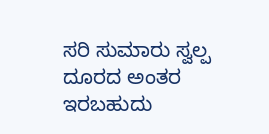ಸರಿ ಸುಮಾರು ಸ್ವಲ್ಪ ದೂರದ ಅಂತರ ಇರಬಹುದು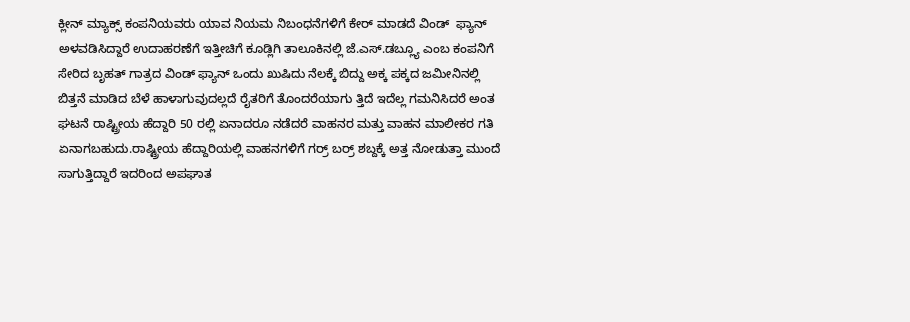ಕ್ಲೀನ್ ಮ್ಯಾಕ್ಸ್ ಕಂಪನಿಯವರು ಯಾವ ನಿಯಮ ನಿಬಂಧನೆಗಳಿಗೆ ಕೇರ್ ಮಾಡದೆ ವಿಂಡ್  ಫ್ಯಾನ್ ಅಳವಡಿಸಿದ್ದಾರೆ ಉದಾಹರಣೆಗೆ ಇತ್ತೀಚಿಗೆ ಕೂಡ್ಲಿಗಿ ತಾಲೂಕಿನಲ್ಲಿ ಜೆ.ಎಸ್.ಡಬ್ಲ್ಯೂ ಎಂಬ ಕಂಪನಿಗೆ ಸೇರಿದ ಬೃಹತ್ ಗಾತ್ರದ ವಿಂಡ್ ಫ್ಯಾನ್ ಒಂದು ಖುಷಿದು ನೆಲಕ್ಕೆ ಬಿದ್ದು ಅಕ್ಕ ಪಕ್ಕದ ಜಮೀನಿನಲ್ಲಿ ಬಿತ್ತನೆ ಮಾಡಿದ ಬೆಳೆ ಹಾಳಾಗುವುದಲ್ಲದೆ ರೈತರಿಗೆ ತೊಂದರೆಯಾಗು ತ್ತಿದೆ ಇದೆಲ್ಲ ಗಮನಿಸಿದರೆ ಅಂತ ಘಟನೆ ರಾಷ್ಟ್ರೀಯ ಹೆದ್ದಾರಿ 50 ರಲ್ಲಿ ಏನಾದರೂ ನಡೆದರೆ ವಾಹನರ ಮತ್ತು ವಾಹನ ಮಾಲೀಕರ ಗತಿ ಏನಾಗಬಹುದು.ರಾಷ್ಟ್ರೀಯ ಹೆದ್ದಾರಿಯಲ್ಲಿ ವಾಹನಗಳಿಗೆ ಗರ್ರ್ ಬರ್ರ್ ಶಬ್ದಕ್ಕೆ ಅತ್ತ ನೋಡುತ್ತಾ ಮುಂದೆ ಸಾಗುತ್ತಿದ್ದಾರೆ ಇದರಿಂದ ಅಪಘಾತ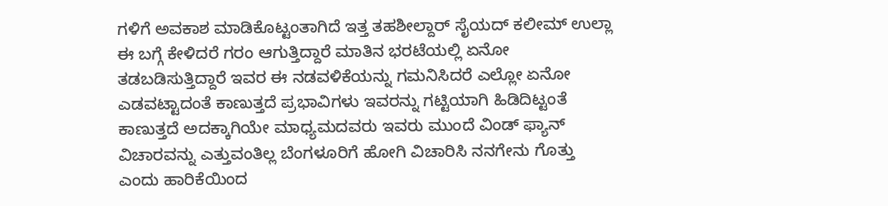ಗಳಿಗೆ ಅವಕಾಶ ಮಾಡಿಕೊಟ್ಟಂತಾಗಿದೆ ಇತ್ತ ತಹಶೀಲ್ದಾರ್ ಸೈಯದ್ ಕಲೀಮ್ ಉಲ್ಲಾ ಈ ಬಗ್ಗೆ ಕೇಳಿದರೆ ಗರಂ ಆಗುತ್ತಿದ್ದಾರೆ ಮಾತಿನ ಭರಟೆಯಲ್ಲಿ ಏನೋ ತಡಬಡಿಸುತ್ತಿದ್ದಾರೆ ಇವರ ಈ ನಡವಳಿಕೆಯನ್ನು ಗಮನಿಸಿದರೆ ಎಲ್ಲೋ ಏನೋ ಎಡವಟ್ಟಾದಂತೆ ಕಾಣುತ್ತದೆ ಪ್ರಭಾವಿಗಳು ಇವರನ್ನು ಗಟ್ಟಿಯಾಗಿ ಹಿಡಿದಿಟ್ಟಂತೆ ಕಾಣುತ್ತದೆ ಅದಕ್ಕಾಗಿಯೇ ಮಾಧ್ಯಮದವರು ಇವರು ಮುಂದೆ ವಿಂಡ್ ಫ್ಯಾನ್ ವಿಚಾರವನ್ನು ಎತ್ತುವಂತಿಲ್ಲ ಬೆಂಗಳೂರಿಗೆ ಹೋಗಿ ವಿಚಾರಿಸಿ ನನಗೇನು ಗೊತ್ತು ಎಂದು ಹಾರಿಕೆಯಿಂದ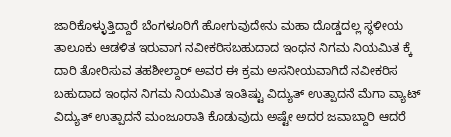ಜಾರಿಕೊಳ್ಳುತ್ತಿದ್ದಾರೆ ಬೆಂಗಳೂರಿಗೆ ಹೋಗುವುದೇನು ಮಹಾ ದೊಡ್ಡದಲ್ಲ ಸ್ಥಳೀಯ ತಾಲೂಕು ಆಡಳಿತ ಇರುವಾಗ ನವೀಕರಿಸಬಹುದಾದ ಇಂಧನ ನಿಗಮ ನಿಯಮಿತ ಕ್ಕೆ ದಾರಿ ತೋರಿಸುವ ತಹಶೀಲ್ದಾರ್ ಅವರ ಈ ಕ್ರಮ ಅಸನೀಯವಾಗಿದೆ ನವೀಕರಿಸ ಬಹುದಾದ ಇಂಧನ ನಿಗಮ ನಿಯಮಿತ ಇಂತಿಷ್ಟು ವಿದ್ಯುತ್ ಉತ್ಪಾದನೆ ಮೆಗಾ ವ್ಯಾಟ್ ವಿದ್ಯುತ್ ಉತ್ಪಾದನೆ ಮಂಜೂರಾತಿ ಕೊಡುವುದು ಅಷ್ಟೇ ಅದರ ಜವಾಬ್ದಾರಿ ಆದರೆ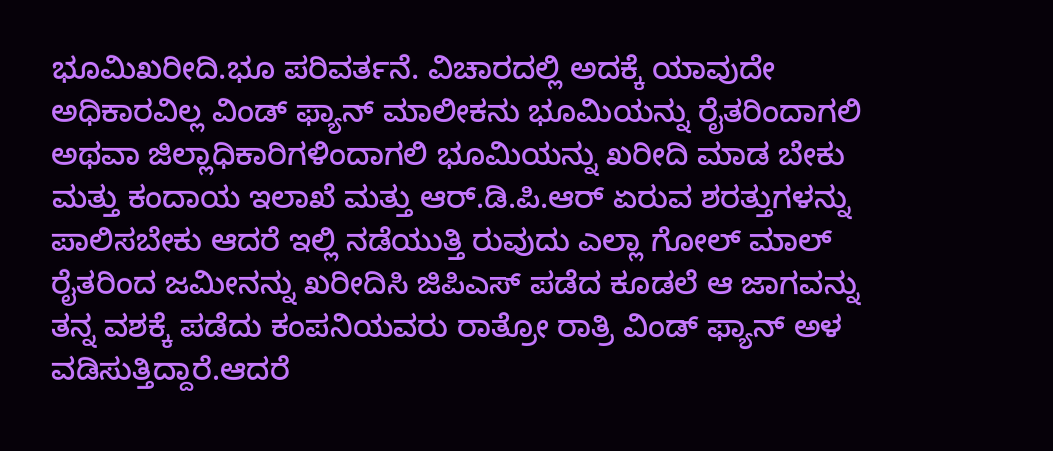ಭೂಮಿಖರೀದಿ.ಭೂ ಪರಿವರ್ತನೆ. ವಿಚಾರದಲ್ಲಿ ಅದಕ್ಕೆ ಯಾವುದೇ ಅಧಿಕಾರವಿಲ್ಲ ವಿಂಡ್ ಫ್ಯಾನ್ ಮಾಲೀಕನು ಭೂಮಿಯನ್ನು ರೈತರಿಂದಾಗಲಿ ಅಥವಾ ಜಿಲ್ಲಾಧಿಕಾರಿಗಳಿಂದಾಗಲಿ ಭೂಮಿಯನ್ನು ಖರೀದಿ ಮಾಡ ಬೇಕು ಮತ್ತು ಕಂದಾಯ ಇಲಾಖೆ ಮತ್ತು ಆರ್.ಡಿ.ಪಿ.ಆರ್ ಏರುವ ಶರತ್ತುಗಳನ್ನು ಪಾಲಿಸಬೇಕು ಆದರೆ ಇಲ್ಲಿ ನಡೆಯುತ್ತಿ ರುವುದು ಎಲ್ಲಾ ಗೋಲ್ ಮಾಲ್ ರೈತರಿಂದ ಜಮೀನನ್ನು ಖರೀದಿಸಿ ಜಿಪಿಎಸ್ ಪಡೆದ ಕೂಡಲೆ ಆ ಜಾಗವನ್ನು ತನ್ನ ವಶಕ್ಕೆ ಪಡೆದು ಕಂಪನಿಯವರು ರಾತ್ರೋ ರಾತ್ರಿ ವಿಂಡ್ ಫ್ಯಾನ್ ಅಳ ವಡಿಸುತ್ತಿದ್ದಾರೆ.ಆದರೆ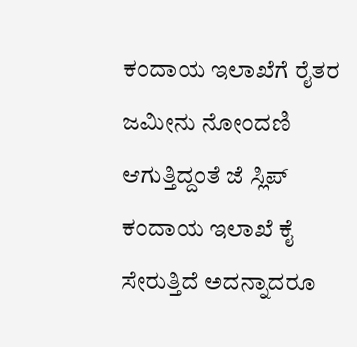ಕಂದಾಯ ಇಲಾಖೆಗೆ ರೈತರ ಜಮೀನು ನೋಂದಣಿ ಆಗುತ್ತಿದ್ದಂತೆ ಜೆ ಸ್ಲಿಪ್ ಕಂದಾಯ ಇಲಾಖೆ ಕೈ ಸೇರುತ್ತಿದೆ ಅದನ್ನಾದರೂ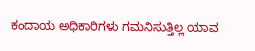ಕಂದಾಯ ಅಧಿಕಾರಿಗಳು ಗಮನಿಸುತ್ತಿಲ್ಲ ಯಾವ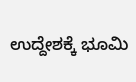ಉದ್ದೇಶಕ್ಕೆ ಭೂಮಿ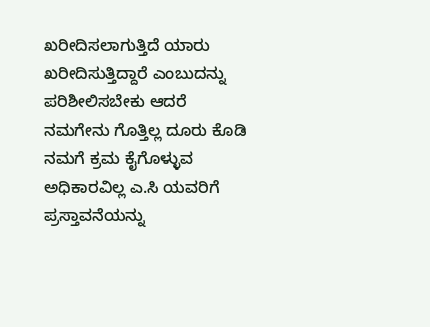ಖರೀದಿಸಲಾಗುತ್ತಿದೆ ಯಾರು ಖರೀದಿಸುತ್ತಿದ್ದಾರೆ ಎಂಬುದನ್ನು ಪರಿಶೀಲಿಸಬೇಕು ಆದರೆ ನಮಗೇನು ಗೊತ್ತಿಲ್ಲ ದೂರು ಕೊಡಿ ನಮಗೆ ಕ್ರಮ ಕೈಗೊಳ್ಳುವ ಅಧಿಕಾರವಿಲ್ಲ ಎ.ಸಿ ಯವರಿಗೆ ಪ್ರಸ್ತಾವನೆಯನ್ನು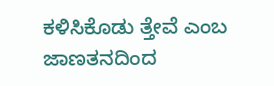ಕಳಿಸಿಕೊಡು ತ್ತೇವೆ ಎಂಬ ಜಾಣತನದಿಂದ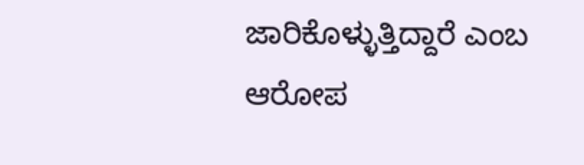ಜಾರಿಕೊಳ್ಳುತ್ತಿದ್ದಾರೆ ಎಂಬ ಆರೋಪ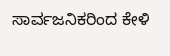ಸಾರ್ವಜನಿಕರಿಂದ ಕೇಳಿ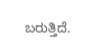ಬರುತ್ತಿದೆ.